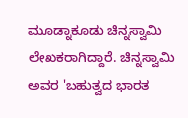ಮೂಡ್ನಾಕೂಡು ಚಿನ್ನಸ್ವಾಮಿ ಲೇಖಕರಾಗಿದ್ದಾರೆ. ಚಿನ್ನಸ್ವಾಮಿ ಅವರ 'ಬಹುತ್ವದ ಭಾರತ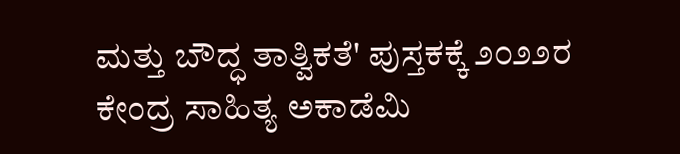ಮತ್ತು ಬೌದ್ಧ ತಾತ್ವಿಕತೆ' ಪುಸ್ತಕಕ್ಕೆ ೨೦೨೨ರ ಕೇಂದ್ರ ಸಾಹಿತ್ಯ ಅಕಾಡೆಮಿ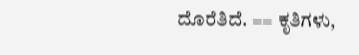ದೊರೆತಿದೆ. == ಕೃತಿಗಳು,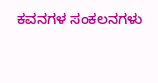ಕವನಗಳ ಸಂಕಲನಗಳು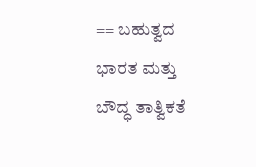== ಬಹುತ್ವದ ಭಾರತ ಮತ್ತು ಬೌದ್ಧ ತಾತ್ವಿಕತೆ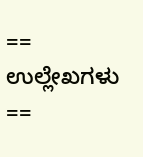== ಉಲ್ಲೇಖಗಳು ==